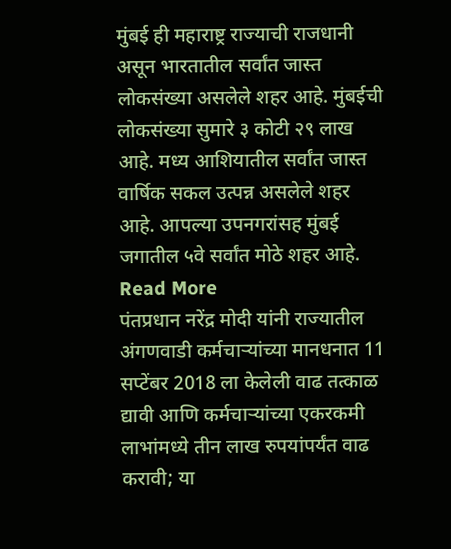मुंबई ही महाराष्ट्र राज्याची राजधानी असून भारतातील सर्वांत जास्त लोकसंख्या असलेले शहर आहे. मुंबईची लोकसंख्या सुमारे ३ कोटी २९ लाख आहे. मध्य आशियातील सर्वांत जास्त वार्षिक सकल उत्पन्न असलेले शहर आहे. आपल्या उपनगरांसह मुंबई जगातील ५वे सर्वांत मोठे शहर आहे. Read More
पंतप्रधान नरेंद्र मोदी यांनी राज्यातील अंगणवाडी कर्मचाऱ्यांच्या मानधनात 11 सप्टेंबर 2018 ला केलेली वाढ तत्काळ द्यावी आणि कर्मचाऱ्यांच्या एकरकमी लाभांमध्ये तीन लाख रुपयांपर्यंत वाढ करावी; या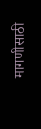मागणीसाठी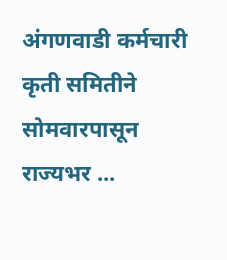अंगणवाडी कर्मचारी कृती समितीने सोमवारपासून राज्यभर ...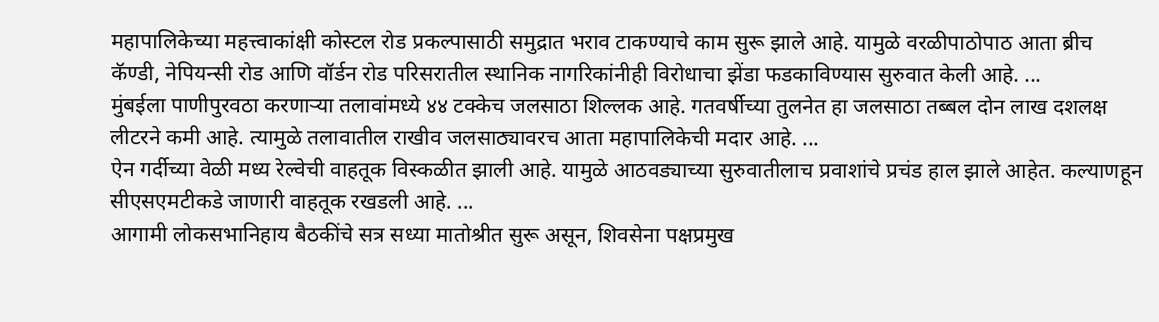महापालिकेच्या महत्त्वाकांक्षी कोस्टल रोड प्रकल्पासाठी समुद्रात भराव टाकण्याचे काम सुरू झाले आहे. यामुळे वरळीपाठोपाठ आता ब्रीच कॅण्डी, नेपियन्सी रोड आणि वॉर्डन रोड परिसरातील स्थानिक नागरिकांनीही विरोधाचा झेंडा फडकाविण्यास सुरुवात केली आहे. ...
मुंबईला पाणीपुरवठा करणाऱ्या तलावांमध्ये ४४ टक्केच जलसाठा शिल्लक आहे. गतवर्षीच्या तुलनेत हा जलसाठा तब्बल दोन लाख दशलक्ष लीटरने कमी आहे. त्यामुळे तलावातील राखीव जलसाठ्यावरच आता महापालिकेची मदार आहे. ...
ऐन गर्दीच्या वेळी मध्य रेल्वेची वाहतूक विस्कळीत झाली आहे. यामुळे आठवड्याच्या सुरुवातीलाच प्रवाशांचे प्रचंड हाल झाले आहेत. कल्याणहून सीएसएमटीकडे जाणारी वाहतूक रखडली आहे. ...
आगामी लोकसभानिहाय बैठकींचे सत्र सध्या मातोश्रीत सुरू असून, शिवसेना पक्षप्रमुख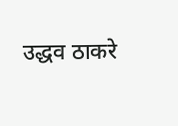उद्धव ठाकरे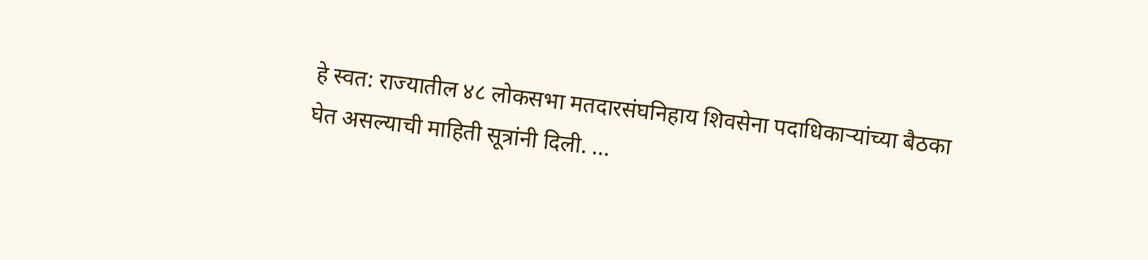हे स्वत: राज्यातील ४८ लोकसभा मतदारसंघनिहाय शिवसेना पदाधिकाऱ्यांच्या बैठका घेत असल्याची माहिती सूत्रांनी दिली. ...